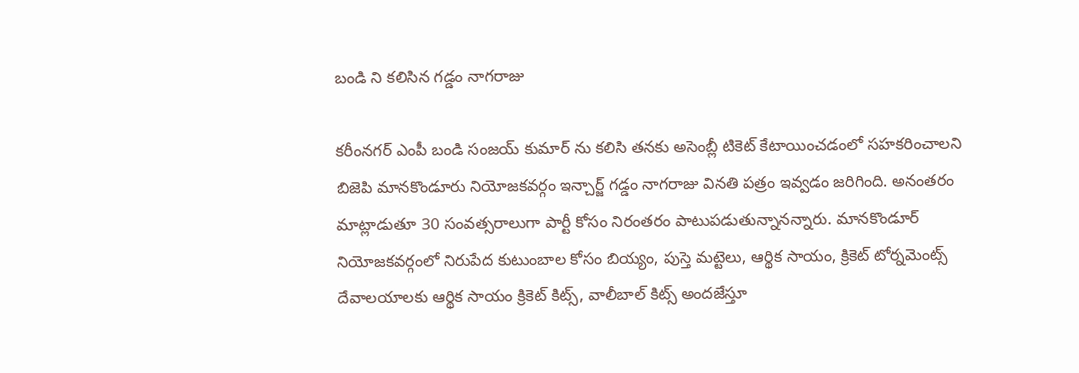బండి ని కలిసిన గడ్డం నాగరాజు

కరీంనగర్ ఎంపీ బండి సంజయ్ కుమార్ ను కలిసి తనకు అసెంబ్లీ టికెట్ కేటాయించడంలో సహకరించాలని బిజెపి మానకొండూరు నియోజకవర్గం ఇన్చార్జ్ గడ్డం నాగరాజు వినతి పత్రం ఇవ్వడం జరిగింది. అనంతరం మాట్లాడుతూ 30 సంవత్సరాలుగా పార్టీ కోసం నిరంతరం పాటుపడుతున్నానన్నారు. మానకొండూర్ నియోజకవర్గంలో నిరుపేద కుటుంబాల కోసం బియ్యం, పుస్తె మట్టెలు, ఆర్థిక సాయం, క్రికెట్ టోర్నమెంట్స్ దేవాలయాలకు ఆర్థిక సాయం క్రికెట్ కిట్స్, వాలీబాల్ కిట్స్ అందజేస్తూ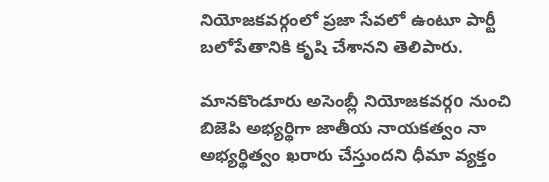నియోజకవర్గంలో ప్రజా సేవలో ఉంటూ పార్టీ బలోపేతానికి కృషి చేశానని తెలిపారు.

మానకొండూరు అసెంబ్లీ నియోజకవర్గo నుంచి బిజెపి అభ్యర్థిగా జాతీయ నాయకత్వం నా అభ్యర్థిత్వం ఖరారు చేస్తుందని ధీమా వ్యక్తం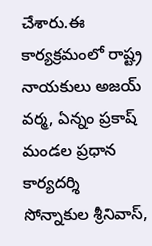చేశారు.ఈ కార్యక్రమంలో రాష్ట్ర నాయకులు అజయ్ వర్మ, ఏన్నం ప్రకాష్ మండల ప్రధాన కార్యదర్శి సోన్నాకుల శ్రీనివాస్,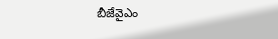బీజేవైఎం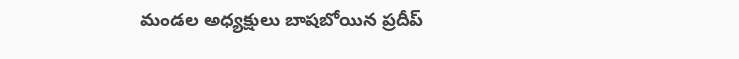మండల అధ్యక్షులు బాషబోయిన ప్రదీప్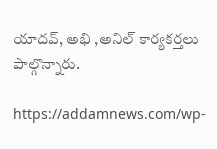యాదవ్, అభి ,అనిల్ కార్యకర్తలు పాల్గొన్నారు.

https://addamnews.com/wp-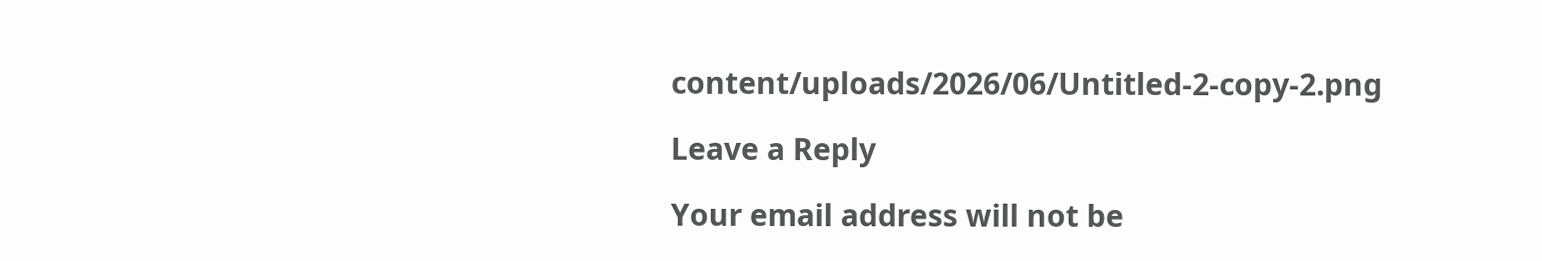content/uploads/2026/06/Untitled-2-copy-2.png

Leave a Reply

Your email address will not be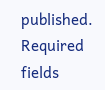published. Required fields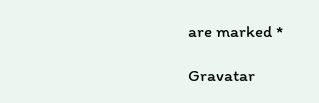are marked *

Gravatar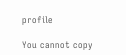profile

You cannot copy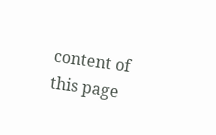content of this page